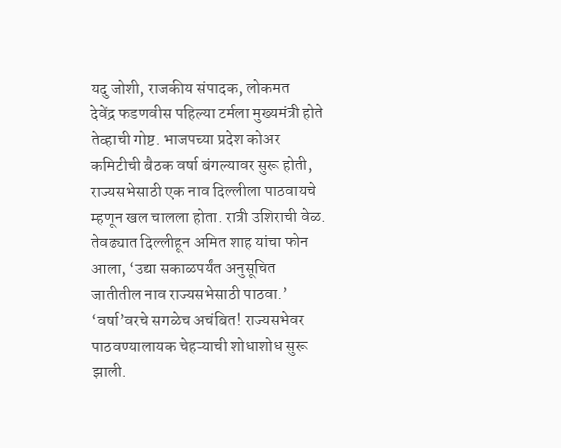यदु जोशी, राजकीय संपादक, लोकमत
देवेंद्र फडणवीस पहिल्या टर्मला मुख्यमंत्री होते तेव्हाची गोष्ट. भाजपच्या प्रदेश कोअर कमिटीची बैठक वर्षा बंगल्यावर सुरू होती, राज्यसभेसाठी एक नाव दिल्लीला पाठवायचे म्हणून खल चालला होता. रात्री उशिराची वेळ. तेवढ्यात दिल्लीहून अमित शाह यांचा फोन आला, ‘उद्या सकाळपर्यंत अनुसूचित जातीतील नाव राज्यसभेसाठी पाठवा.’ ‘वर्षा’वरचे सगळेच अचंबित! राज्यसभेवर पाठवण्यालायक चेहऱ्याची शोधाशोध सुरू झाली.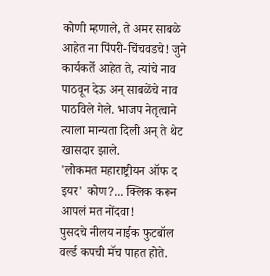कोणी म्हणाले, ते अमर साबळे आहेत ना पिंपरी-चिंचवडचे! जुने कार्यकर्ते आहेत ते, त्यांचे नाव पाठवून देऊ अन् साबळेंचे नाव पाठविले गेले. भाजप नेतृत्वाने त्याला मान्यता दिली अन् ते थेट खासदार झाले.
'लोकमत महाराष्ट्रीयन ऑफ द इयर' कोण?... क्लिक करून आपलं मत नोंदवा!
पुसदचे नीलय नाईक फुटबॉल वर्ल्ड कपची मॅच पाहत होते.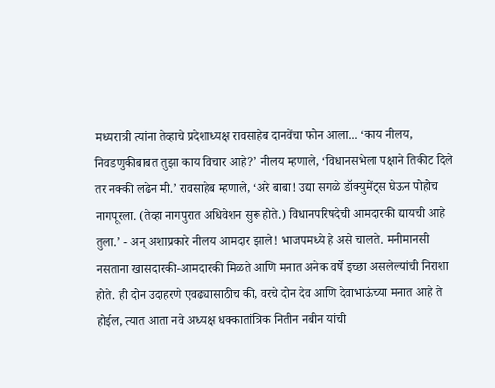मध्यरात्री त्यांना तेव्हाचे प्रदेशाध्यक्ष रावसाहेब दानवेंचा फोन आला... ‘काय नीलय, निवडणुकीबाबत तुझा काय विचार आहे?’ नीलय म्हणाले, ‘विधानसभेला पक्षाने तिकीट दिले तर नक्की लढेन मी.’ रावसाहेब म्हणाले, ‘अरे बाबा! उद्या सगळे डॉक्युमेंट्स घेऊन पोहोच नागपूरला. (तेव्हा नागपुरात अधिवेशन सुरू होते.) विधानपरिषदेची आमदारकी द्यायची आहे तुला.’ - अन् अशाप्रकारे नीलय आमदार झाले! भाजपमध्ये हे असे चालते. मनीमानसी नसताना खासदारकी-आमदारकी मिळते आणि मनात अनेक वर्षे इच्छा असलेल्यांची निराशा होते. ही दोन उदाहरणे एवढ्यासाठीच की, वरचे दोन देव आणि देवाभाऊंच्या मनात आहे ते होईल, त्यात आता नवे अध्यक्ष धक्कातांत्रिक नितीन नबीन यांची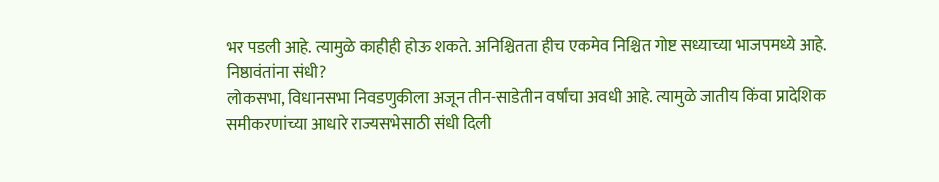भर पडली आहे. त्यामुळे काहीही होऊ शकते. अनिश्चितता हीच एकमेव निश्चित गोष्ट सध्याच्या भाजपमध्ये आहे.
निष्ठावंतांना संधी?
लोकसभा, विधानसभा निवडणुकीला अजून तीन-साडेतीन वर्षांचा अवधी आहे. त्यामुळे जातीय किंवा प्रादेशिक समीकरणांच्या आधारे राज्यसभेसाठी संधी दिली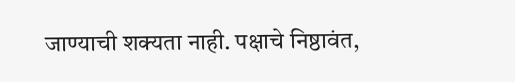जाण्याची शक्यता नाही. पक्षाचे निष्ठावंत,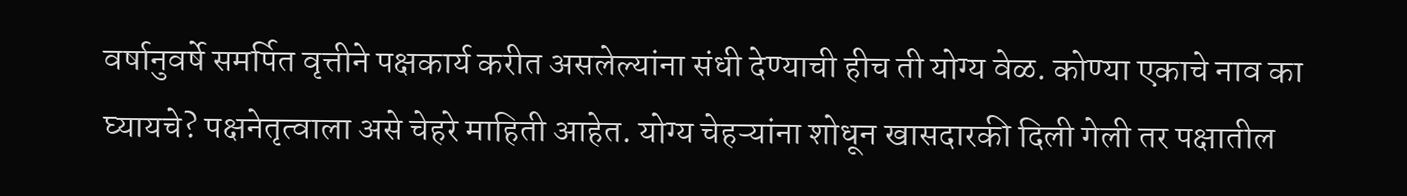वर्षानुवर्षे समर्पित वृत्तीने पक्षकार्य करीत असलेल्यांना संधी देण्याची हीच ती योग्य वेळ. कोण्या एकाचे नाव का घ्यायचे? पक्षनेतृत्वाला असे चेहरे माहिती आहेत. योग्य चेहऱ्यांना शोधून खासदारकी दिली गेली तर पक्षातील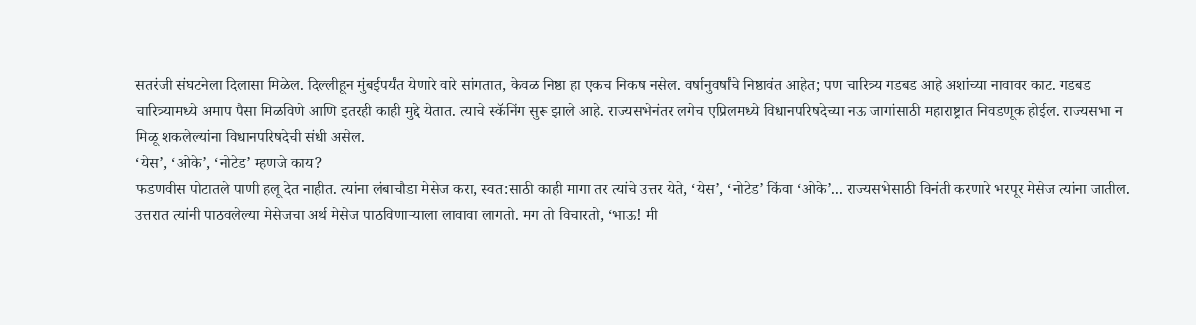सतरंजी संघटनेला दिलासा मिळेल. दिल्लीहून मुंबईपर्यंत येणारे वारे सांगतात, केवळ निष्ठा हा एकच निकष नसेल. वर्षानुवर्षांचे निष्ठावंत आहेत; पण चारित्र्य गडबड आहे अशांच्या नावावर काट. गडबड चारित्र्यामध्ये अमाप पैसा मिळविणे आणि इतरही काही मुद्दे येतात. त्याचे स्कॅनिंग सुरू झाले आहे. राज्यसभेनंतर लगेच एप्रिलमध्ये विधानपरिषदेच्या नऊ जागांसाठी महाराष्ट्रात निवडणूक होईल. राज्यसभा न मिळू शकलेल्यांना विधानपरिषदेची संधी असेल.
‘येस’, ‘ओके’, ‘नोटेड’ म्हणजे काय?
फडणवीस पोटातले पाणी हलू देत नाहीत. त्यांना लंबाचौडा मेसेज करा, स्वत:साठी काही मागा तर त्यांचे उत्तर येते, ‘येस’, ‘नोटेड’ किंवा ‘ओके’... राज्यसभेसाठी विनंती करणारे भरपूर मेसेज त्यांना जातील. उत्तरात त्यांनी पाठवलेल्या मेसेजचा अर्थ मेसेज पाठविणाऱ्याला लावावा लागतो. मग तो विचारतो, ‘भाऊ! मी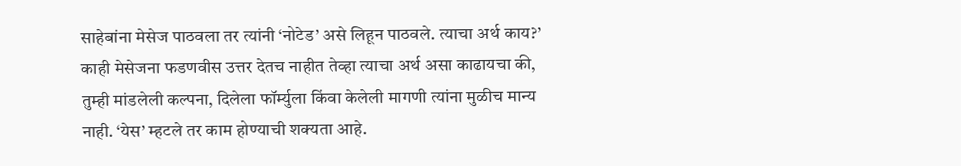साहेबांना मेसेज पाठवला तर त्यांनी ‘नोटेड’ असे लिहून पाठवले. त्याचा अर्थ काय?’ काही मेसेजना फडणवीस उत्तर देतच नाहीत तेव्हा त्याचा अर्थ असा काढायचा की, तुम्ही मांडलेली कल्पना, दिलेला फॉर्म्युला किंवा केलेली मागणी त्यांना मुळीच मान्य नाही. ‘येस’ म्हटले तर काम होण्याची शक्यता आहे.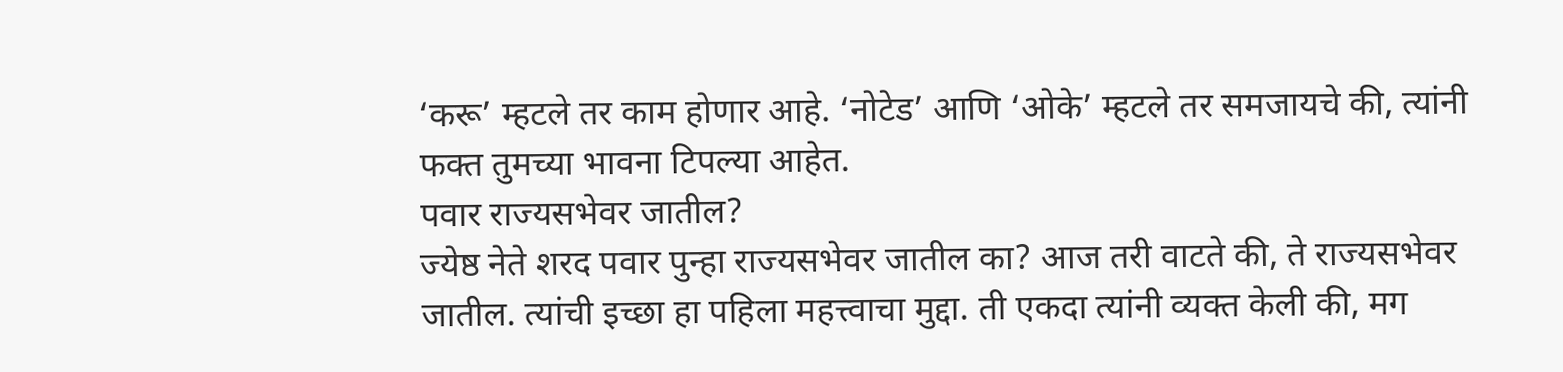‘करू’ म्हटले तर काम होणार आहे. ‘नोटेड’ आणि ‘ओके’ म्हटले तर समजायचे की, त्यांनी फक्त तुमच्या भावना टिपल्या आहेत.
पवार राज्यसभेवर जातील?
ज्येष्ठ नेते शरद पवार पुन्हा राज्यसभेवर जातील का? आज तरी वाटते की, ते राज्यसभेवर जातील. त्यांची इच्छा हा पहिला महत्त्वाचा मुद्दा. ती एकदा त्यांनी व्यक्त केली की, मग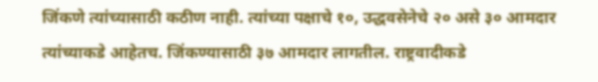जिंकणे त्यांच्यासाठी कठीण नाही. त्यांच्या पक्षाचे १०, उद्धवसेनेचे २० असे ३० आमदार त्यांच्याकडे आहेतच. जिंकण्यासाठी ३७ आमदार लागतील. राष्ट्रवादीकडे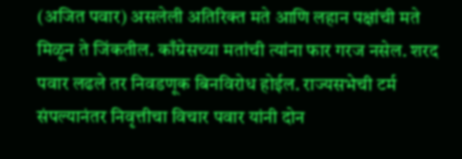(अजित पवार) असलेली अतिरिक्त मते आणि लहान पक्षांची मते मिळून ते जिंकतील. काँग्रेसच्या मतांची त्यांना फार गरज नसेल. शरद पवार लढले तर निवडणूक बिनविरोध होईल. राज्यसभेची टर्म संपल्यानंतर निवृत्तीचा विचार पवार यांनी दोन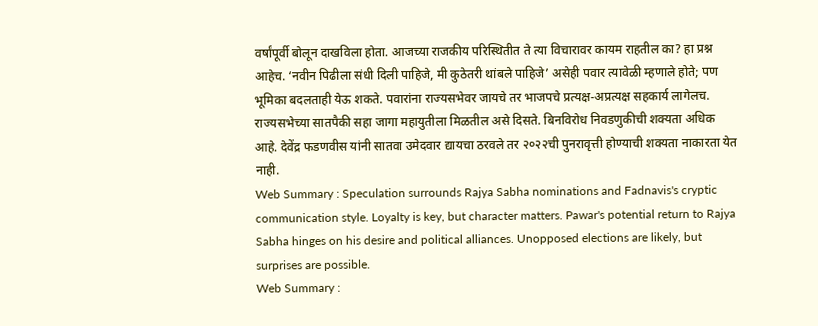वर्षांपूर्वी बोलून दाखविला होता. आजच्या राजकीय परिस्थितीत ते त्या विचारावर कायम राहतील का? हा प्रश्न आहेच. ‘नवीन पिढीला संधी दिली पाहिजे, मी कुठेतरी थांबले पाहिजे’ असेही पवार त्यावेळी म्हणाले होते; पण भूमिका बदलताही येऊ शकते. पवारांना राज्यसभेवर जायचे तर भाजपचे प्रत्यक्ष-अप्रत्यक्ष सहकार्य लागेलच. राज्यसभेच्या सातपैकी सहा जागा महायुतीला मिळतील असे दिसते. बिनविरोध निवडणुकीची शक्यता अधिक आहे. देवेंद्र फडणवीस यांनी सातवा उमेदवार द्यायचा ठरवले तर २०२२ची पुनरावृत्ती होण्याची शक्यता नाकारता येत नाही.
Web Summary : Speculation surrounds Rajya Sabha nominations and Fadnavis's cryptic communication style. Loyalty is key, but character matters. Pawar's potential return to Rajya Sabha hinges on his desire and political alliances. Unopposed elections are likely, but surprises are possible.
Web Summary :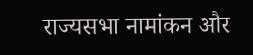राज्यसभा नामांकन और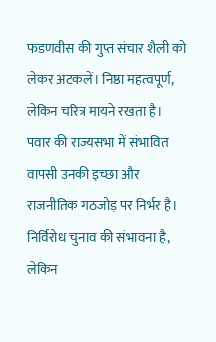फडणवीस की गुप्त संचार शैली को लेकर अटकलें। निष्ठा महत्वपूर्ण, लेकिन चरित्र मायने रखता है। पवार की राज्यसभा में संभावित वापसी उनकी इच्छा और राजनीतिक गठजोड़ पर निर्भर है। निर्विरोध चुनाव की संभावना है, लेकिन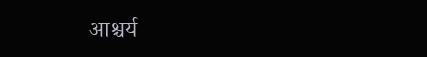आश्चर्य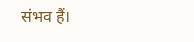संभव हैं।